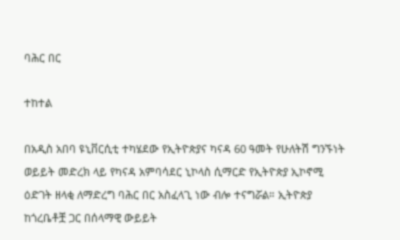ባሕር በር

ተከተል

በአዲስ አበባ ዩኒቨርሲቲ ተካሄደው የኢትዮጵያና ካናዳ 60 ዓመት የሁለትሽ ግንኙነት ወይይት መድረክ ላይ የካናዳ አምባሳደር ኒኮላስ ሲማርድ የኢትዮጵያ ኢኮኖሚ ዕድገት ዘላቂ ለማድረግ ባሕር በር አስፈላጊ ነው ብሎ ተናግሯል። ኢትዮጵያ ከጎረቤቶቿ ጋር በሰላማዊ ውይይት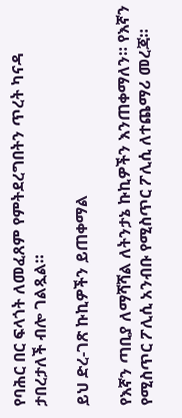የባሕር በር ፍላጎት ለመፈጸም የምትደረግበትን ጥረት ካናዳ ታበረታለች ብሎ ገልጿል።

ይህ ድረ-ገጽ ኩኪዎችን ይጠቀማል

የእኛን ጣቢያ ለማሻሻል ለትንታኔ ኩኪዎችን እንጠቀማለን። የእኛን የሚስጥር ፖሊሲ አንብቡ የሚስጥር ፖሊሲ ለተጨማሪ መረጃ።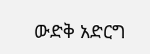ውድቅ አድርግ